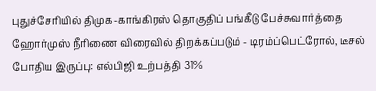புதுச்சேரியில் திமுக-காங்கிரஸ் தொகுதிப் பங்கீடு பேச்சுவார்த்தை ஹோர்முஸ் நீரிணை விரைவில் திறக்கப்படும் - டிரம்ப்பெட்ரோல், டீசல் போதிய இருப்பு: எல்பிஜி உற்பத்தி 31%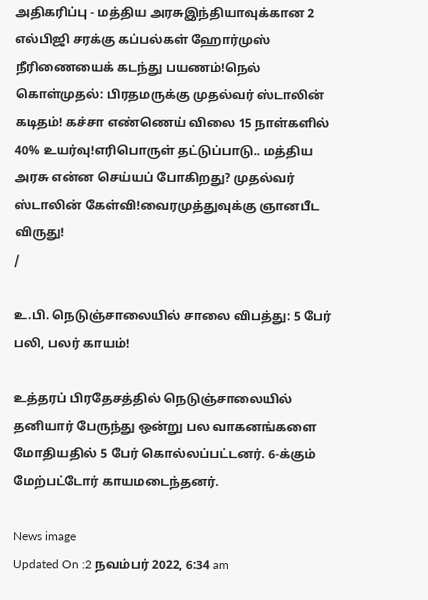அதிகரிப்பு - மத்திய அரசுஇந்தியாவுக்கான 2 எல்பிஜி சரக்கு கப்பல்கள் ஹோர்முஸ் நீரிணையைக் கடந்து பயணம்!நெல் கொள்முதல்: பிரதமருக்கு முதல்வர் ஸ்டாலின் கடிதம்! கச்சா எண்ணெய் விலை 15 நாள்களில் 40% உயர்வு!எரிபொருள் தட்டுப்பாடு.. மத்திய அரசு என்ன செய்யப் போகிறது? முதல்வர் ஸ்டாலின் கேள்வி!வைரமுத்துவுக்கு ஞானபீட விருது!
/

உ.பி. நெடுஞ்சாலையில் சாலை விபத்து: 5 பேர் பலி, பலர் காயம்!

உத்தரப் பிரதேசத்தில் நெடுஞ்சாலையில் தனியார் பேருந்து ஒன்று பல வாகனங்களை மோதியதில் 5 பேர் கொல்லப்பட்டனர். 6-க்கும் மேற்பட்டோர் காயமடைந்தனர்.

News image
Updated On :2 நவம்பர் 2022, 6:34 am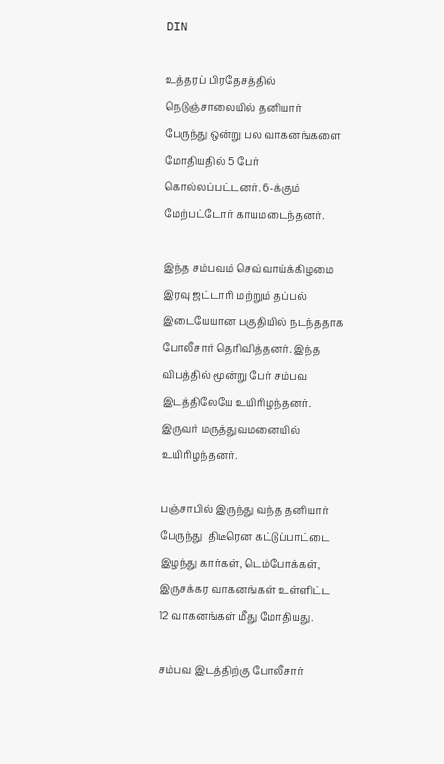DIN

உத்தரப் பிரதேசத்தில் நெடுஞ்சாலையில் தனியார் பேருந்து ஒன்று பல வாகனங்களை மோதியதில் 5 பேர் கொல்லப்பட்டனர். 6-க்கும் மேற்பட்டோர் காயமடைந்தனர்.

இந்த சம்பவம் செவ்வாய்க்கிழமை இரவு ஜட்டாரி மற்றும் தப்பல் இடையேயான பகுதியில் நடந்ததாக போலீசார் தெரிவித்தனர். இந்த விபத்தில் மூன்று பேர் சம்பவ இடத்திலேயே உயிரிழந்தனர். இருவர் மருத்துவமனையில் உயிரிழந்தனர்.

பஞ்சாபில் இருந்து வந்த தனியார் பேருந்து  திடீரென கட்டுப்பாட்டை இழந்து கார்கள், டெம்போக்கள், இருசக்கர வாகனங்கள் உள்ளிட்ட 12 வாகனங்கள் மீது மோதியது.

சம்பவ இடத்திற்கு போலீசார்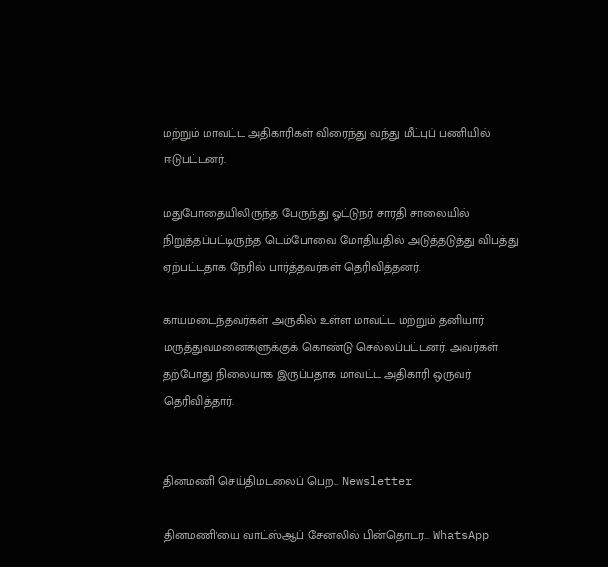மற்றும் மாவட்ட அதிகாரிகள் விரைந்து வந்து மீட்புப் பணியில் ஈடுபட்டனர்.

மதுபோதையிலிருந்த பேருந்து ஓட்டுநர் சாரதி சாலையில் நிறுத்தப்பட்டிருந்த டெம்போவை மோதியதில் அடுத்தடுத்து விபத்து ஏற்பட்டதாக நேரில் பார்த்தவர்கள் தெரிவித்தனர்.

காயமடைந்தவர்கள் அருகில் உள்ள மாவட்ட மற்றும் தனியார் மருத்துவமனைகளுக்குக் கொண்டு செல்லப்பட்டனர். அவர்கள் தற்போது நிலையாக இருப்பதாக மாவட்ட அதிகாரி ஒருவர் தெரிவித்தார்.


தினமணி செய்திமடலைப் பெற... Newsletter

தினமணி'யை வாட்ஸ்ஆப் சேனலில் பின்தொடர... WhatsApp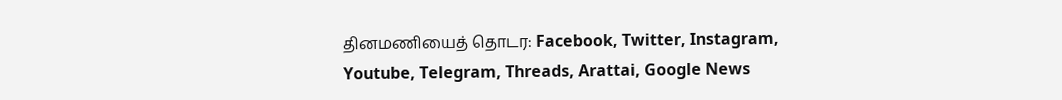தினமணியைத் தொடர: Facebook, Twitter, Instagram, Youtube, Telegram, Threads, Arattai, Google News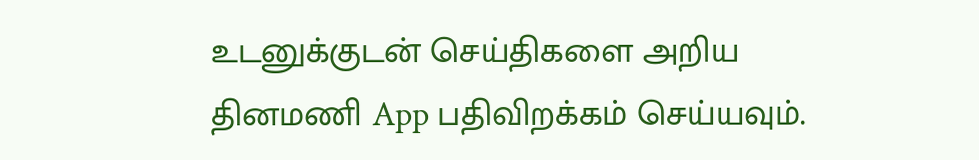உடனுக்குடன் செய்திகளை அறிய தினமணி App பதிவிறக்கம் செய்யவும்.